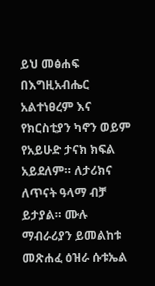ይህ መፅሐፍ በእግዚአብሔር አልተነፀረም እና የክርስቲያን ካኖን ወይም የአይሁድ ታናክ ክፍል አይደለም። ለታሪክና ለጥናት ዓላማ ብቻ ይታያል። ሙሉ ማብራሪያን ይመልከቱ መጽሐፈ ዕዝራ ሱቱኤል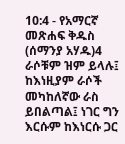10:4 - የአማርኛ መጽሐፍ ቅዱስ (ሰማንያ አሃዱ)4 ራሶቹም ዝም ይላሉ፤ ከእነዚያም ራሶች መካከለኛው ራስ ይበልጣል፤ ነገር ግን እርሱም ከእነርሱ ጋር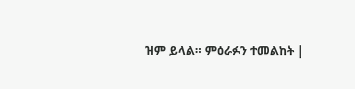ዝም ይላል። ምዕራፉን ተመልከት |